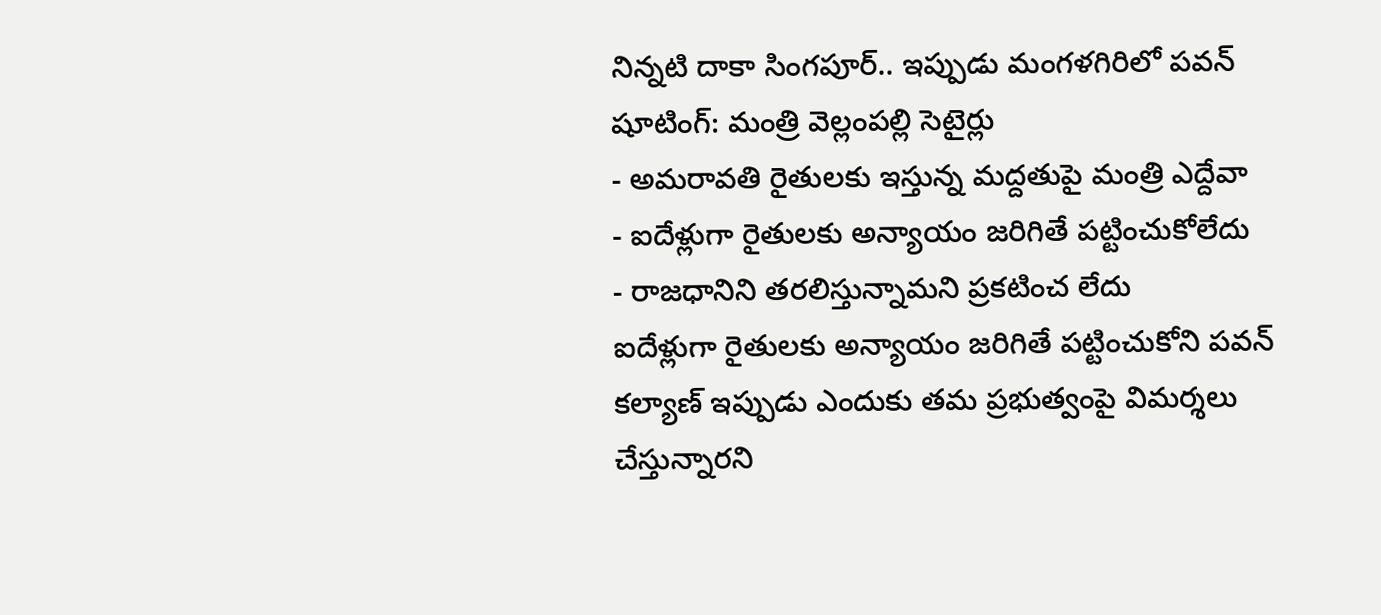నిన్నటి దాకా సింగపూర్.. ఇప్పుడు మంగళగిరిలో పవన్ షూటింగ్: మంత్రి వెల్లంపల్లి సెటైర్లు
- అమరావతి రైతులకు ఇస్తున్న మద్దతుపై మంత్రి ఎద్దేవా
- ఐదేళ్లుగా రైతులకు అన్యాయం జరిగితే పట్టించుకోలేదు
- రాజధానిని తరలిస్తున్నామని ప్రకటించ లేదు
ఐదేళ్లుగా రైతులకు అన్యాయం జరిగితే పట్టించుకోని పవన్ కల్యాణ్ ఇప్పుడు ఎందుకు తమ ప్రభుత్వంపై విమర్శలు చేస్తున్నారని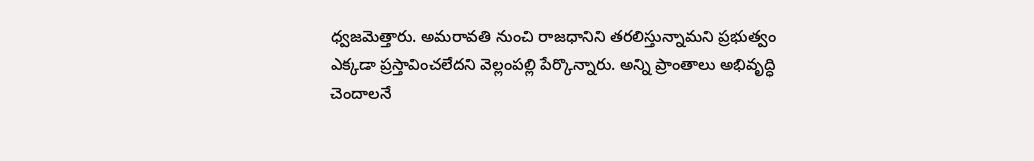ధ్వజమెత్తారు. అమరావతి నుంచి రాజధానిని తరలిస్తున్నామని ప్రభుత్వం ఎక్కడా ప్రస్తావించలేదని వెల్లంపల్లి పేర్కొన్నారు. అన్ని ప్రాంతాలు అభివృద్ధి చెందాలనే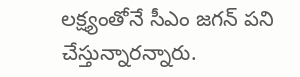లక్ష్యంతోనే సీఎం జగన్ పని చేస్తున్నారన్నారు.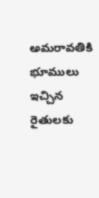అమరావతికి భూములు ఇచ్చిన రైతులకు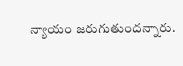న్యాయం జరుగుతుందన్నారు.